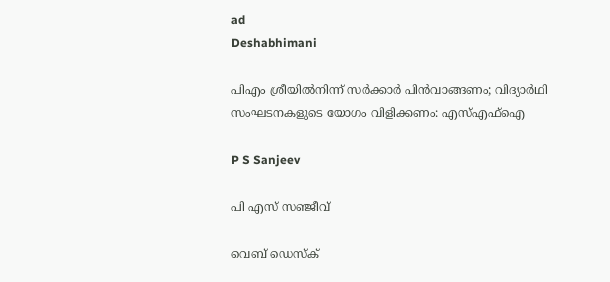ad
Deshabhimani

പിഎം ശ്രീയിൽനിന്ന് സർക്കാർ പിൻവാങ്ങണം; വിദ്യാർഥി സംഘടനകളുടെ യോഗം വിളിക്കണം: എസ്എഫ്ഐ

P S Sanjeev

പി എസ് സഞ്ജീവ്

വെബ് ഡെസ്ക്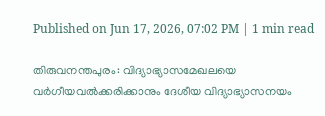Published on Jun 17, 2026, 07:02 PM | 1 min read

തിരുവനന്തപുരം: വിദ്യാഭ്യാസമേഖലയെ വർഗീയവൽക്കരിക്കാനും ദേശീയ വിദ്യാഭ്യാസനയം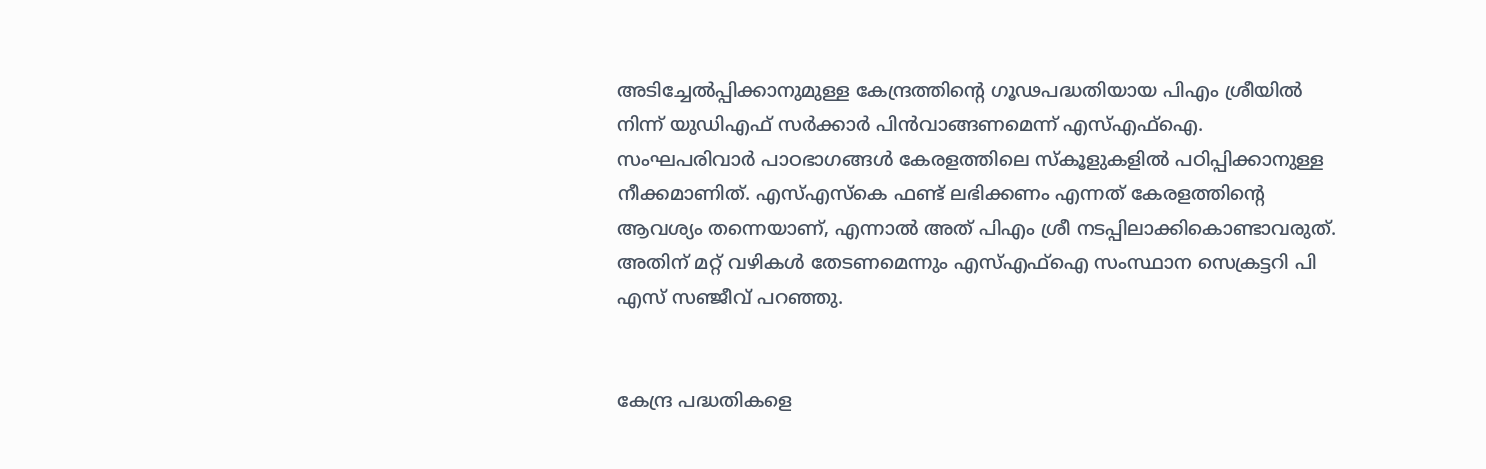അടിച്ചേൽപ്പിക്കാനുമുള്ള കേന്ദ്രത്തിന്റെ ഗൂഢപദ്ധതിയായ പിഎം ശ്രീയിൽ നിന്ന് യുഡിഎഫ് സർക്കാർ പിൻവാങ്ങണമെന്ന് എസ്എഫ്ഐ. സംഘപരിവാർ പാഠഭാഗങ്ങൾ കേരളത്തിലെ സ്കൂളുകളിൽ പഠിപ്പിക്കാനുള്ള നീക്കമാണിത്. എസ്എസ്കെ ഫണ്ട്‌ ലഭിക്കണം എന്നത് കേരളത്തിന്റെ ആവശ്യം തന്നെയാണ്, എന്നാൽ അത് പിഎം ശ്രീ നടപ്പിലാക്കികൊണ്ടാവരുത്. അതിന് മറ്റ് വഴികൾ തേടണമെന്നും എസ്എഫ്ഐ സംസ്ഥാന സെക്രട്ടറി പി എസ് സഞ്ജീവ് പറഞ്ഞു.


കേന്ദ്ര പദ്ധതികളെ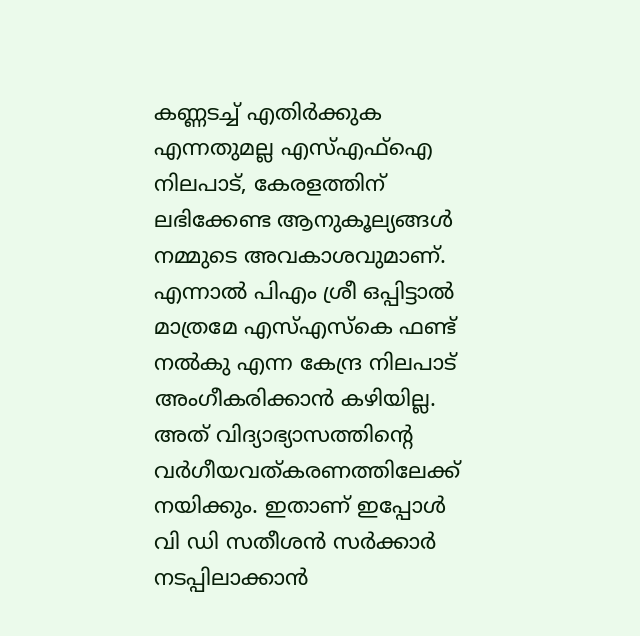കണ്ണടച്ച് എതിർക്കുക എന്നതുമല്ല എസ്എഫ്ഐ നിലപാട്, കേരളത്തിന്‌ ലഭിക്കേണ്ട ആനുകൂല്യങ്ങൾ നമ്മുടെ അവകാശവുമാണ്. എന്നാൽ പിഎം ശ്രീ ഒപ്പിട്ടാൽ മാത്രമേ എസ്എസ്കെ ഫണ്ട്‌ നൽകു എന്ന കേന്ദ്ര നിലപാട് അംഗീകരിക്കാൻ കഴിയില്ല. അത് വിദ്യാഭ്യാസത്തിന്റെ വർഗീയവത്കരണത്തിലേക്ക് നയിക്കും. ഇതാണ് ഇപ്പോൾ വി ഡി സതീശൻ സർക്കാർ നടപ്പിലാക്കാൻ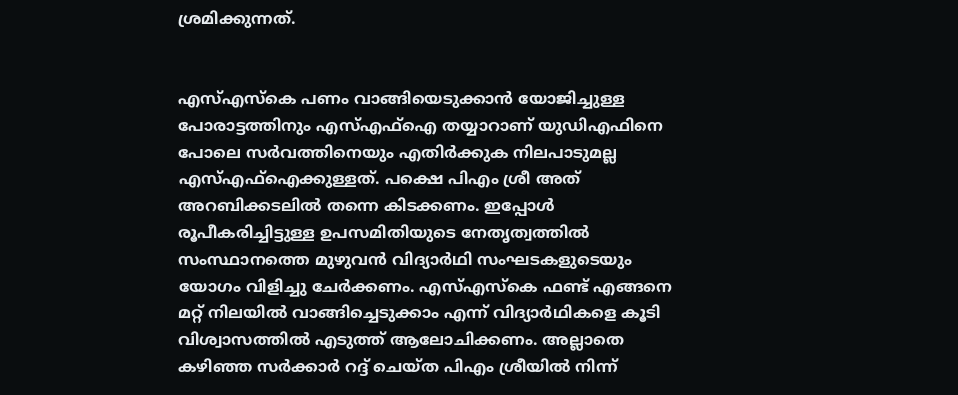ശ്രമിക്കുന്നത്.


എസ്എസ്കെ പണം വാങ്ങിയെടുക്കാൻ യോജിച്ചുള്ള പോരാട്ടത്തിനും എസ്എഫ്ഐ തയ്യാറാണ് യുഡിഎഫിനെ പോലെ സർവത്തിനെയും എതിർക്കുക നിലപാടുമല്ല എസ്എഫ്ഐക്കുള്ളത്. പക്ഷെ പിഎം ശ്രീ അത് അറബിക്കടലിൽ തന്നെ കിടക്കണം. ഇപ്പോൾ രൂപീകരിച്ചിട്ടുള്ള ഉപസമിതിയുടെ നേതൃത്വത്തിൽ സംസ്ഥാനത്തെ മുഴുവൻ വിദ്യാർഥി സംഘടകളുടെയും യോഗം വിളിച്ചു ചേർക്കണം. എസ്എസ്കെ ഫണ്ട്‌ എങ്ങനെ മറ്റ്‌ നിലയിൽ വാങ്ങിച്ചെടുക്കാം എന്ന് വിദ്യാർഥികളെ കൂടി വിശ്വാസത്തിൽ എടുത്ത് ആലോചിക്കണം. അല്ലാതെ കഴിഞ്ഞ സർക്കാർ റദ്ദ് ചെയ്ത പിഎം ശ്രീയിൽ നിന്ന്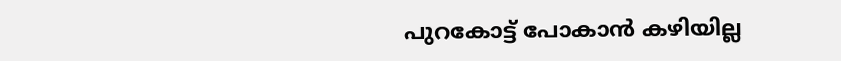പുറകോട്ട് പോകാൻ കഴിയില്ല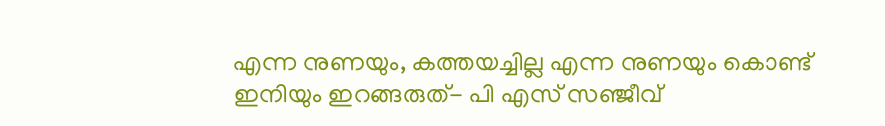എന്ന നുണയും, കത്തയച്ചില്ല എന്ന നുണയും കൊണ്ട് ഇനിയും ഇറങ്ങരുത്- പി എസ് സഞ്ജീവ്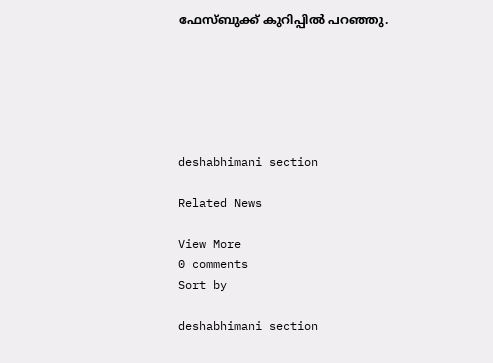ഫേസ്ബുക്ക് കുറിപ്പിൽ പറഞ്ഞു.






deshabhimani section

Related News

View More
0 comments
Sort by

deshabhimani section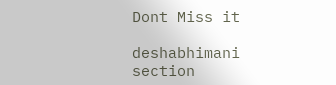Dont Miss it

deshabhimani section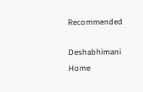Recommended

Deshabhimani
Home